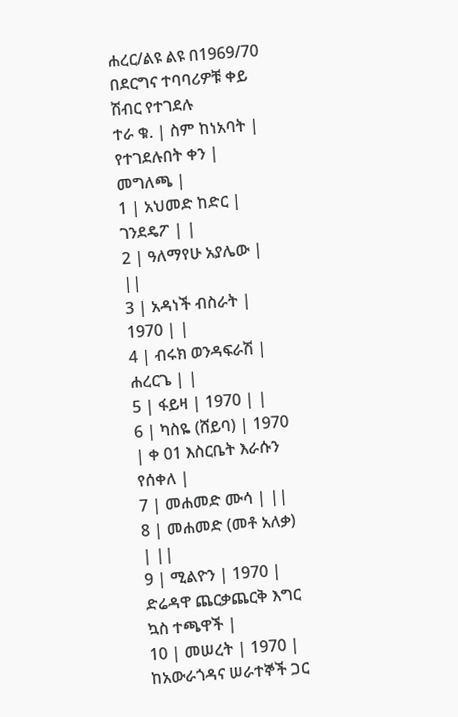ሐረር/ልዩ ልዩ በ1969/70 በደርግና ተባባሪዎቹ ቀይ ሽብር የተገደሉ
ተራ ቁ. | ስም ከነአባት | የተገደሉበት ቀን | መግለጫ |
1 | አህመድ ከድር | ገንደዴፖ | |
2 | ዓለማየሁ አያሌው | ||
3 | አዳነች ብስራት | 1970 | |
4 | ብሩክ ወንዳፍራሽ | ሐረርጌ | |
5 | ፋይዛ | 1970 | |
6 | ካስዬ (ሸይባ) | 1970 | ቀ 01 እስርቤት እራሱን የሰቀለ |
7 | መሐመድ ሙሳ | ||
8 | መሐመድ (መቶ አለቃ) | ||
9 | ሚልዮን | 1970 | ድሬዳዋ ጨርቃጨርቅ እግር ኳስ ተጫዋች |
10 | መሠረት | 1970 | ከአውራጎዳና ሠራተኞች ጋር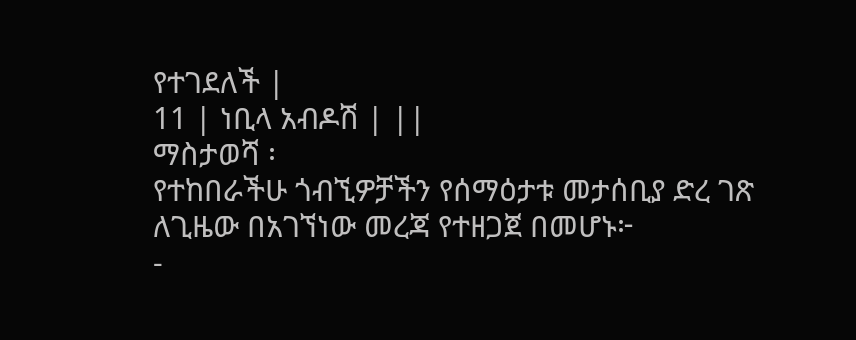የተገደለች |
11 | ነቢላ አብዶሽ | ||
ማስታወሻ ፡
የተከበራችሁ ጎብኚዎቻችን የሰማዕታቱ መታሰቢያ ድረ ገጽ
ለጊዜው በአገኘነው መረጃ የተዘጋጀ በመሆኑ፦
-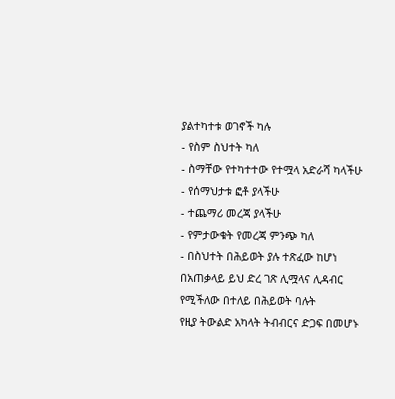ያልተካተቱ ወገኖች ካሉ
- የስም ስህተት ካለ
- ስማቸው የተካተተው የተሟላ አድራሻ ካላችሁ
- የሰማህታቱ ፎቶ ያላችሁ
- ተጨማሪ መረጃ ያላችሁ
- የምታውቁት የመረጃ ምንጭ ካለ
- በስህተት በሕይወት ያሉ ተጽፈው ከሆነ
በአጠቃላይ ይህ ድረ ገጽ ሊሟላና ሊዳብር የሚችለው በተለይ በሕይወት ባሉት
የዚያ ትውልድ አካላት ትብብርና ድጋፍ በመሆኑ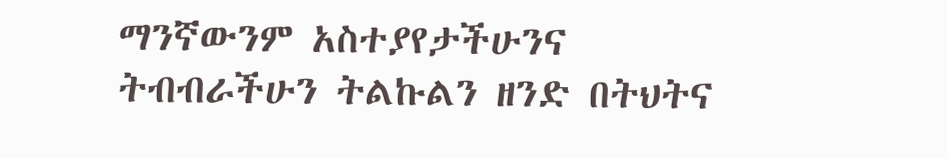ማንኛውንም አስተያየታችሁንና
ትብብራችሁን ትልኩልን ዘንድ በትህትና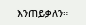እንጠይቃለን።